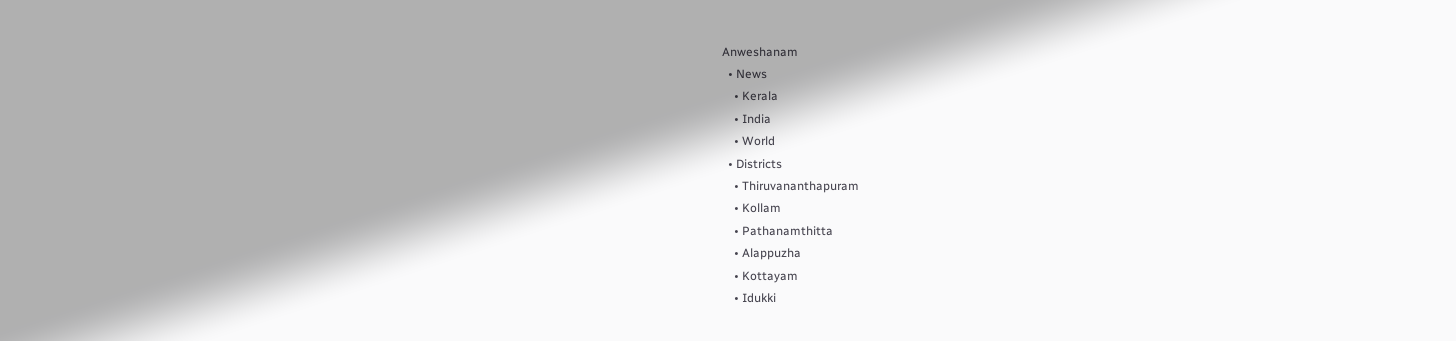Anweshanam
  • News
    • Kerala
    • India
    • World
  • Districts
    • Thiruvananthapuram
    • Kollam
    • Pathanamthitta
    • Alappuzha
    • Kottayam
    • Idukki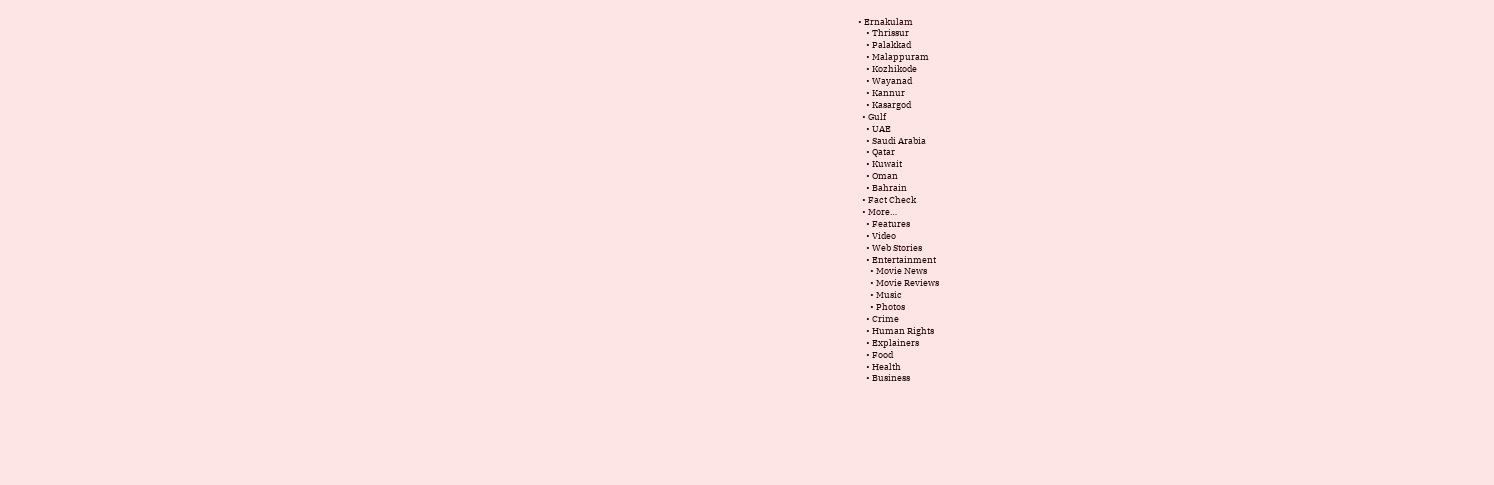• Ernakulam
    • Thrissur
    • Palakkad
    • Malappuram
    • Kozhikode
    • Wayanad
    • Kannur
    • Kasargod
  • Gulf
    • UAE
    • Saudi Arabia
    • Qatar
    • Kuwait
    • Oman
    • Bahrain
  • Fact Check
  • More…
    • Features
    • Video
    • Web Stories
    • Entertainment
      • Movie News
      • Movie Reviews
      • Music
      • Photos
    • Crime
    • Human Rights
    • Explainers
    • Food
    • Health
    • Business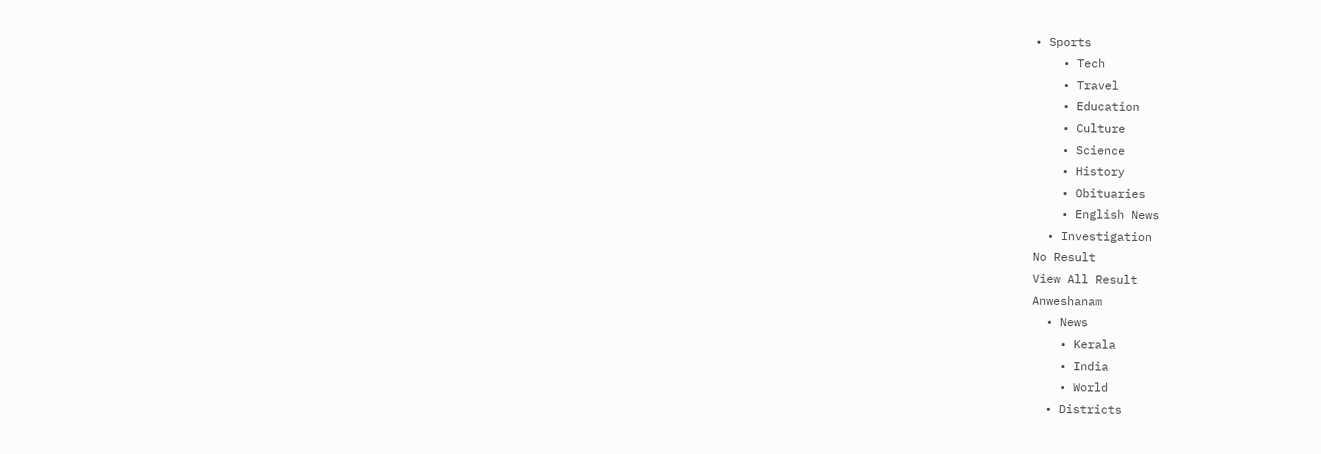• Sports
    • Tech
    • Travel
    • Education
    • Culture
    • Science
    • History
    • Obituaries
    • English News
  • Investigation
No Result
View All Result
Anweshanam
  • News
    • Kerala
    • India
    • World
  • Districts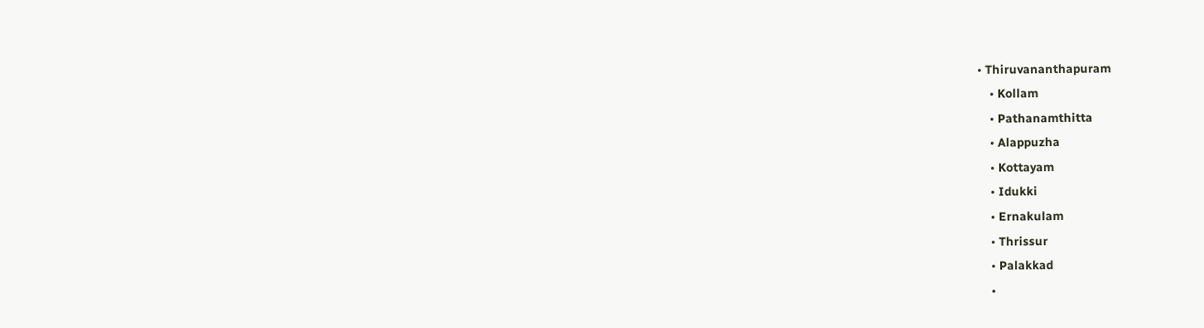• Thiruvananthapuram
    • Kollam
    • Pathanamthitta
    • Alappuzha
    • Kottayam
    • Idukki
    • Ernakulam
    • Thrissur
    • Palakkad
    •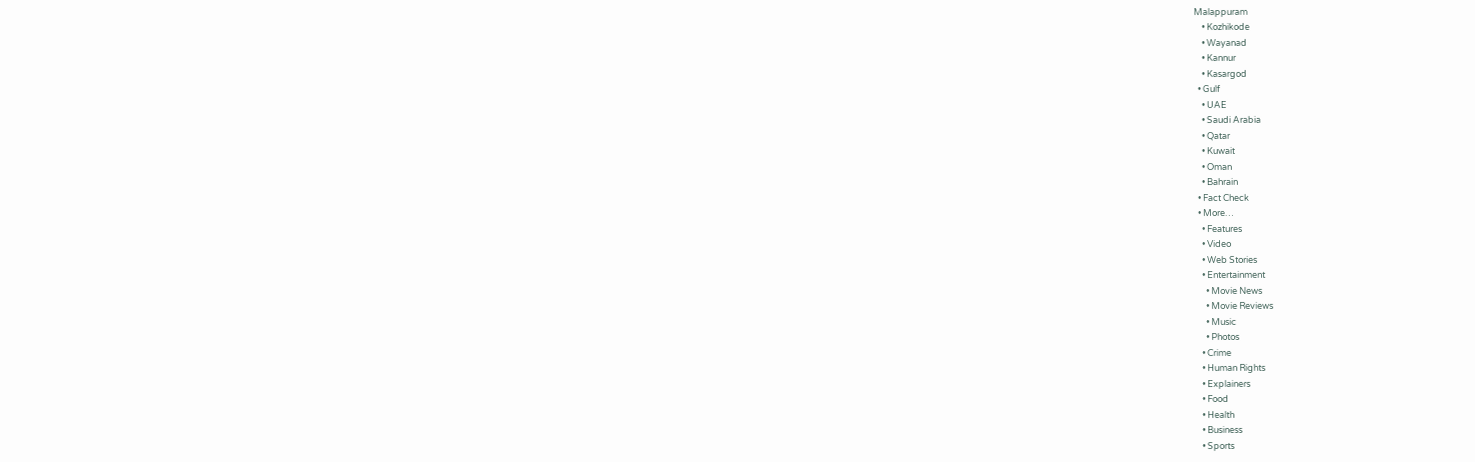Malappuram
    • Kozhikode
    • Wayanad
    • Kannur
    • Kasargod
  • Gulf
    • UAE
    • Saudi Arabia
    • Qatar
    • Kuwait
    • Oman
    • Bahrain
  • Fact Check
  • More…
    • Features
    • Video
    • Web Stories
    • Entertainment
      • Movie News
      • Movie Reviews
      • Music
      • Photos
    • Crime
    • Human Rights
    • Explainers
    • Food
    • Health
    • Business
    • Sports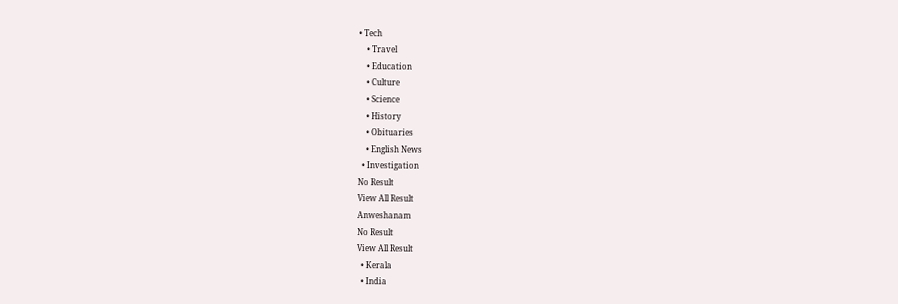• Tech
    • Travel
    • Education
    • Culture
    • Science
    • History
    • Obituaries
    • English News
  • Investigation
No Result
View All Result
Anweshanam
No Result
View All Result
  • Kerala
  • India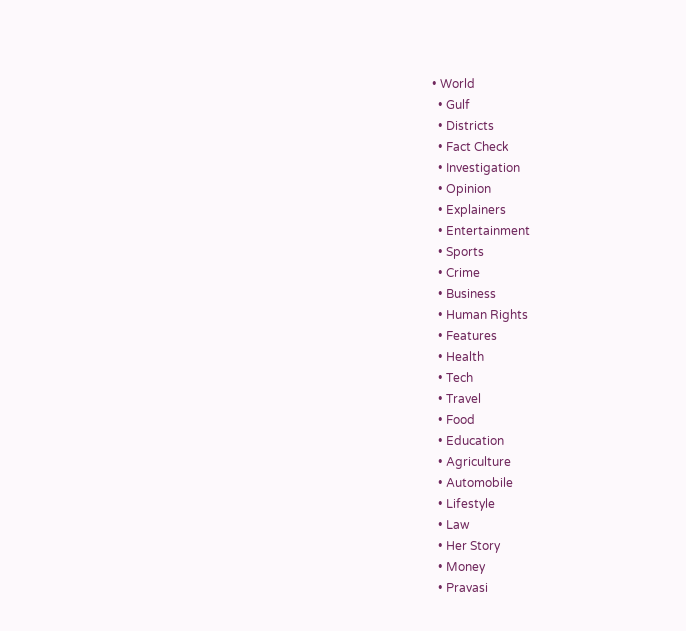• World
  • Gulf
  • Districts
  • Fact Check
  • Investigation
  • Opinion
  • Explainers
  • Entertainment
  • Sports
  • Crime
  • Business
  • Human Rights
  • Features
  • Health
  • Tech
  • Travel
  • Food
  • Education
  • Agriculture
  • Automobile
  • Lifestyle
  • Law
  • Her Story
  • Money
  • Pravasi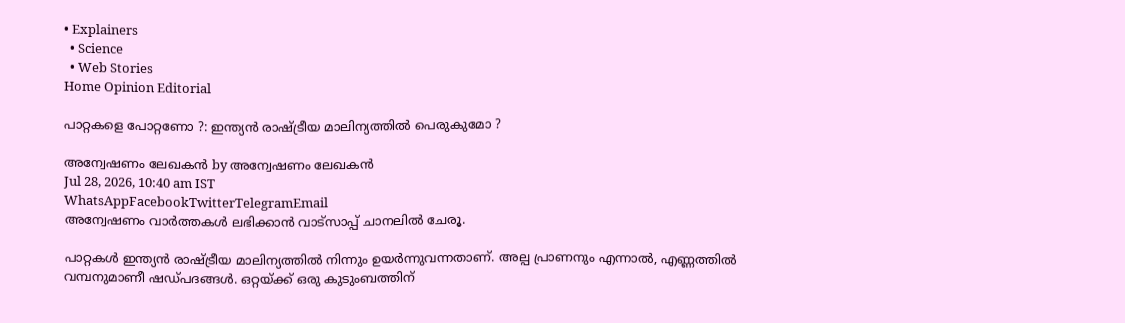• Explainers
  • Science
  • Web Stories
Home Opinion Editorial

പാറ്റകളെ പോറ്റണോ ?: ഇന്ത്യന്‍ രാഷ്ട്രീയ മാലിന്യത്തില്‍ പെരുകുമോ ?

അന്വേഷണം ലേഖകൻ by അന്വേഷണം ലേഖകൻ
Jul 28, 2026, 10:40 am IST
WhatsAppFacebookTwitterTelegramEmail
അന്വേഷണം വാർത്തകൾ ലഭിക്കാന്‍ വാട്സാപ്പ് ചാനലില്‍ ചേരൂ.

പാറ്റകള്‍ ഇന്ത്യന്‍ രാഷ്ട്രീയ മാലിന്യത്തില്‍ നിന്നും ഉയര്‍ന്നുവന്നതാണ്. അല്പ പ്രാണനും എന്നാല്‍, എണ്ണത്തില്‍ വമ്പനുമാണീ ഷഡ്പദങ്ങള്‍. ഒറ്റയ്ക്ക് ഒരു കുടുംബത്തിന്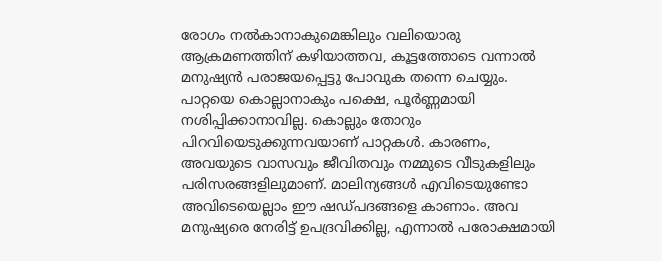രോഗം നല്‍കാനാകുമെങ്കിലും വലിയൊരു ആക്രമണത്തിന് കഴിയാത്തവ, കൂട്ടത്തോടെ വന്നാല്‍ മനുഷ്യന്‍ പരാജയപ്പെട്ടു പോവുക തന്നെ ചെയ്യും. പാറ്റയെ കൊല്ലാനാകും പക്ഷെ, പൂര്‍ണ്ണമായി നശിപ്പിക്കാനാവില്ല. കൊല്ലും തോറും പിറവിയെടുക്കുന്നവയാണ് പാറ്റകള്‍. കാരണം, അവയുടെ വാസവും ജീവിതവും നമ്മുടെ വീടുകളിലും പരിസരങ്ങളിലുമാണ്. മാലിന്യങ്ങള്‍ എവിടെയുണ്ടോ അവിടെയെല്ലാം ഈ ഷഡ്പദങ്ങളെ കാണാം. അവ മനുഷ്യരെ നേരിട്ട് ഉപദ്രവിക്കില്ല, എന്നാല്‍ പരോക്ഷമായി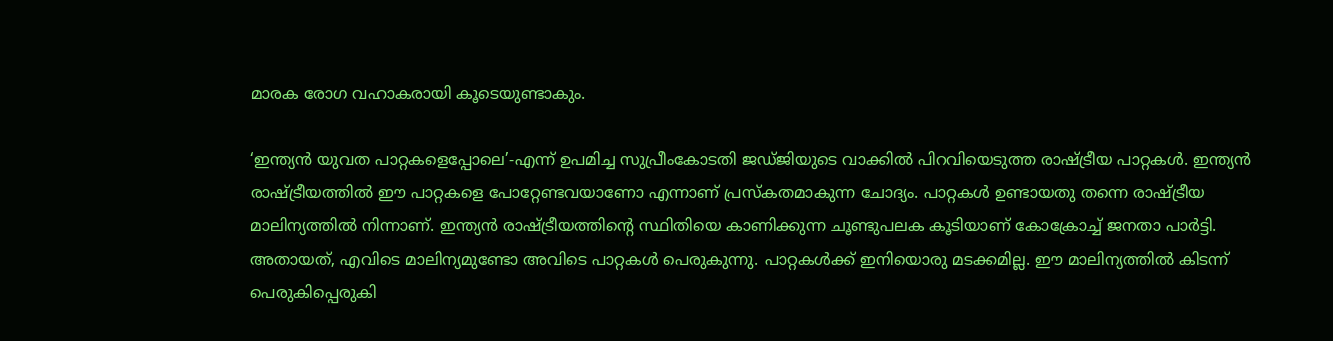മാരക രോഗ വഹാകരായി കൂടെയുണ്ടാകും.

‘ഇന്ത്യന്‍ യുവത പാറ്റകളെപ്പോലെ’-എന്ന് ഉപമിച്ച സുപ്രീംകോടതി ജഡ്ജിയുടെ വാക്കില്‍ പിറവിയെടുത്ത രാഷ്ട്രീയ പാറ്റകള്‍. ഇന്ത്യന്‍ രാഷ്ട്രീയത്തില്‍ ഈ പാറ്റകളെ പോറ്റേണ്ടവയാണോ എന്നാണ് പ്രസ്‌കതമാകുന്ന ചോദ്യം. പാറ്റകള്‍ ഉണ്ടായതു തന്നെ രാഷ്ട്രീയ മാലിന്യത്തില്‍ നിന്നാണ്. ഇന്ത്യന്‍ രാഷ്ട്രീയത്തിന്റെ സ്ഥിതിയെ കാണിക്കുന്ന ചൂണ്ടുപലക കൂടിയാണ് കോക്രോച്ച് ജനതാ പാര്‍ട്ടി. അതായത്, എവിടെ മാലിന്യമുണ്ടോ അവിടെ പാറ്റകള്‍ പെരുകുന്നു. പാറ്റകള്‍ക്ക് ഇനിയൊരു മടക്കമില്ല. ഈ മാലിന്യത്തില്‍ കിടന്ന് പെരുകിപ്പെരുകി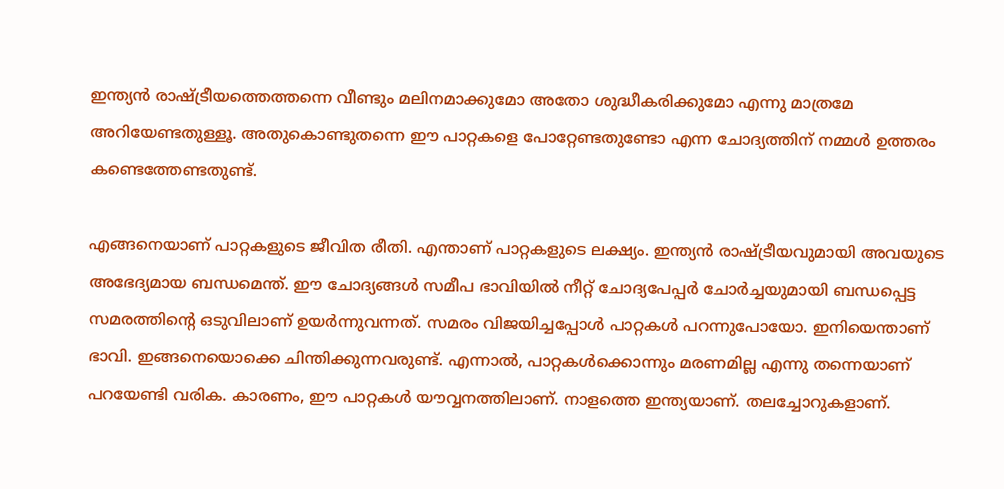ഇന്ത്യന്‍ രാഷ്ട്രീയത്തെത്തന്നെ വീണ്ടും മലിനമാക്കുമോ അതോ ശുദ്ധീകരിക്കുമോ എന്നു മാത്രമേ അറിയേണ്ടതുള്ളൂ. അതുകൊണ്ടുതന്നെ ഈ പാറ്റകളെ പോറ്റേണ്ടതുണ്ടോ എന്ന ചോദ്യത്തിന് നമ്മള്‍ ഉത്തരം കണ്ടെത്തേണ്ടതുണ്ട്.

എങ്ങനെയാണ് പാറ്റകളുടെ ജീവിത രീതി. എന്താണ് പാറ്റകളുടെ ലക്ഷ്യം. ഇന്ത്യന്‍ രാഷ്ട്രീയവുമായി അവയുടെ അഭേദ്യമായ ബന്ധമെന്ത്. ഈ ചോദ്യങ്ങള്‍ സമീപ ഭാവിയില്‍ നീറ്റ് ചോദ്യപേപ്പര്‍ ചോര്‍ച്ചയുമായി ബന്ധപ്പെട്ട സമരത്തിന്റെ ഒടുവിലാണ് ഉയര്‍ന്നുവന്നത്. സമരം വിജയിച്ചപ്പോള്‍ പാറ്റകള്‍ പറന്നുപോയോ. ഇനിയെന്താണ് ഭാവി. ഇങ്ങനെയൊക്കെ ചിന്തിക്കുന്നവരുണ്ട്. എന്നാല്‍, പാറ്റകള്‍ക്കൊന്നും മരണമില്ല എന്നു തന്നെയാണ് പറയേണ്ടി വരിക. കാരണം, ഈ പാറ്റകള്‍ യൗവ്വനത്തിലാണ്. നാളത്തെ ഇന്ത്യയാണ്. തലച്ചോറുകളാണ്.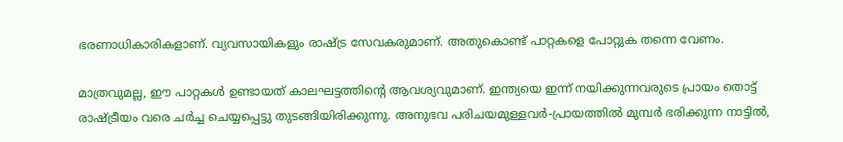ഭരണാധികാരികളാണ്. വ്യവസായികളും രാഷ്ട്ര സേവകരുമാണ്. അതുകൊണ്ട് പാറ്റകളെ പോറ്റുക തന്നെ വേണം.

മാത്രവുമല്ല, ഈ പാറ്റകള്‍ ഉണ്ടായത് കാലഘട്ടത്തിന്റെ ആവശ്യവുമാണ്. ഇന്ത്യയെ ഇന്ന് നയിക്കുന്നവരുടെ പ്രായം തൊട്ട് രാഷ്ട്രീയം വരെ ചര്‍ച്ച ചെയ്യപ്പെട്ടു തുടങ്ങിയിരിക്കുന്നു. അനുഭവ പരിചയമുള്ളവര്‍-പ്രായത്തില്‍ മുമ്പര്‍ ഭരിക്കുന്ന നാട്ടില്‍,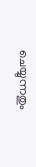ചെയ്യുന്നതും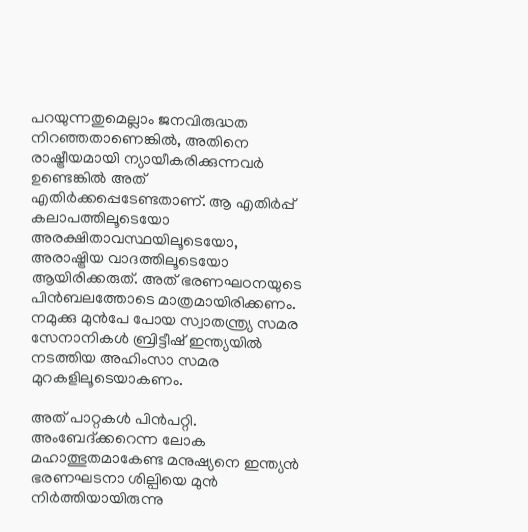പറയുന്നതുമെല്ലാം ജനവിരുദ്ധത നിറഞ്ഞതാണെങ്കില്‍, അതിനെ രാഷ്ട്രീയമായി ന്യായീകരിക്കുന്നവര്‍ ഉണ്ടെങ്കില്‍ അത് എതിര്‍ക്കപ്പെടേണ്ടതാണ്. ആ എതിര്‍പ്പ് കലാപത്തിലൂടെയോ അരക്ഷിതാവസ്ഥയിലൂടെയോ, അരാഷ്ട്രിയ വാദത്തിലൂടെയോ ആയിരിക്കരുത്. അത് ഭരണഘഠനയുടെ പിന്‍ബലത്തോടെ മാത്രമായിരിക്കണം. നമുക്കു മുന്‍പേ പോയ സ്വാതന്ത്ര്യ സമര സേനാനികള്‍ ബ്രിട്ടീഷ് ഇന്ത്യയില്‍ നടത്തിയ അഹിംസാ സമര മുറകളിലൂടെയാകണം.

അത് പാറ്റകള്‍ പിന്‍പറ്റി. അംബേദ്ക്കറെന്ന ലോക മഹാത്ഭുതമാകേണ്ട മനുഷ്യനെ ഇന്ത്യന്‍ ഭരണഘടനാ ശില്പിയെ മുന്‍ നിര്‍ത്തിയായിരുന്നു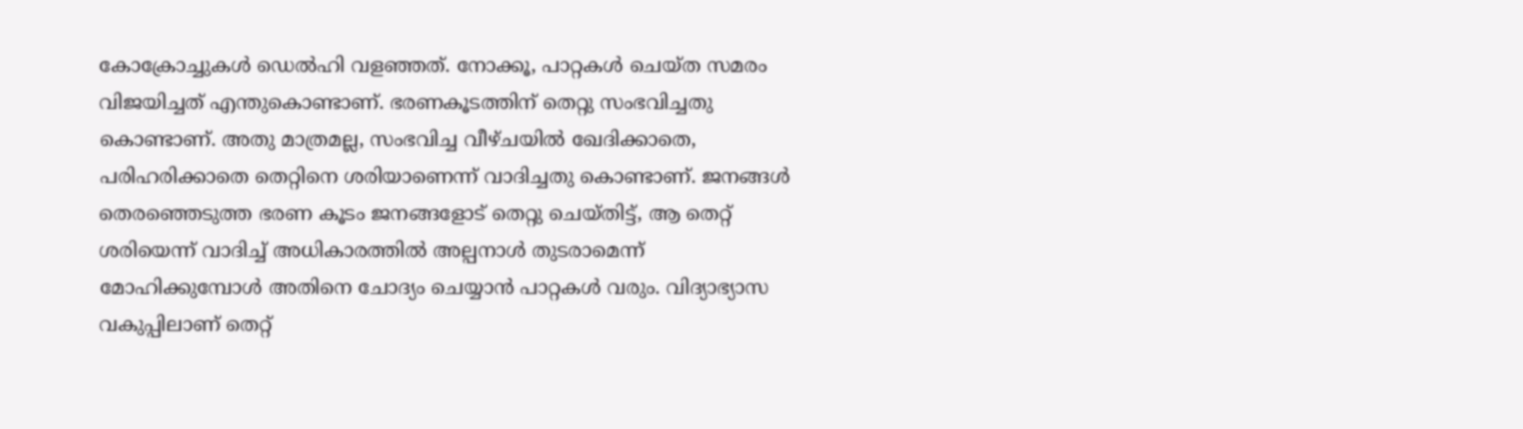കോക്രോച്ചുകള്‍ ഡെല്‍ഹി വളഞ്ഞത്. നോക്കൂ, പാറ്റകള്‍ ചെയ്ത സമരം വിജയിച്ചത് എന്തുകൊണ്ടാണ്. ഭരണകൂടത്തിന് തെറ്റു സംഭവിച്ചതു കൊണ്ടാണ്. അതു മാത്രമല്ല, സംഭവിച്ച വീഴ്ചയില്‍ ഖേദിക്കാതെ, പരിഹരിക്കാതെ തെറ്റിനെ ശരിയാണെന്ന് വാദിച്ചതു കൊണ്ടാണ്. ജനങ്ങള്‍ തെരഞ്ഞെടുത്ത ഭരണ കൂടം ജനങ്ങളോട് തെറ്റു ചെയ്തിട്ട്, ആ തെറ്റ് ശരിയെന്ന് വാദിച്ച് അധികാരത്തില്‍ അല്പനാള്‍ തുടരാമെന്ന് മോഹിക്കുമ്പോള്‍ അതിനെ ചോദ്യം ചെയ്യാന്‍ പാറ്റകള്‍ വരും. വിദ്യാഭ്യാസ വകുപ്പിലാണ് തെറ്റ്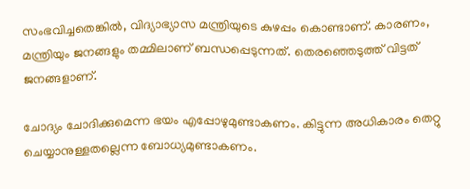സംഭവിച്ചതെങ്കില്‍, വിദ്യാഭ്യാസ മന്ത്രിയുടെ കുഴപ്പം കൊണ്ടാണ്. കാരണം, മന്ത്രിയും ജനങ്ങളും തമ്മിലാണ് ബന്ധപ്പെടുന്നത്. തെരഞ്ഞെടുത്ത് വിട്ടത് ജനങ്ങളാണ്.

ചോദ്യം ചോദിക്കുമെന്ന ഭയം എപ്പോഴുമുണ്ടാകണം. കിട്ടുന്ന അധികാരം തെറ്റു ചെയ്യാനുള്ളതല്ലെന്ന ബോധ്യമുണ്ടാകണം.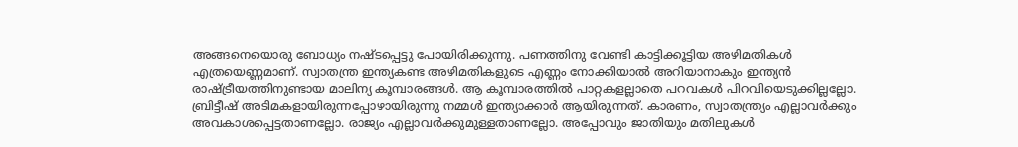അങ്ങനെയൊരു ബോധ്യം നഷ്ടപ്പെട്ടു പോയിരിക്കുന്നു. പണത്തിനു വേണ്ടി കാട്ടിക്കൂട്ടിയ അഴിമതികള്‍ എത്രയെണ്ണമാണ്. സ്വാതന്ത്ര ഇന്ത്യകണ്ട അഴിമതികളുടെ എണ്ണം നോക്കിയാല്‍ അറിയാനാകും ഇന്ത്യന്‍ രാഷ്ട്രീയത്തിനുണ്ടായ മാലിന്യ കൂമ്പാരങ്ങള്‍. ആ കൂമ്പാരത്തില്‍ പാറ്റകളല്ലാതെ പറവകള്‍ പിറവിയെടുക്കില്ലല്ലോ. ബ്രിട്ടീഷ് അടിമകളായിരുന്നപ്പോഴായിരുന്നു നമ്മള്‍ ഇന്ത്യാക്കാര്‍ ആയിരുന്നത്. കാരണം, സ്വാതന്ത്ര്യം എല്ലാവര്‍ക്കും അവകാശപ്പെട്ടതാണല്ലോ. രാജ്യം എല്ലാവര്‍ക്കുമുള്ളതാണല്ലോ. അപ്പോവും ജാതിയും മതിലുകള്‍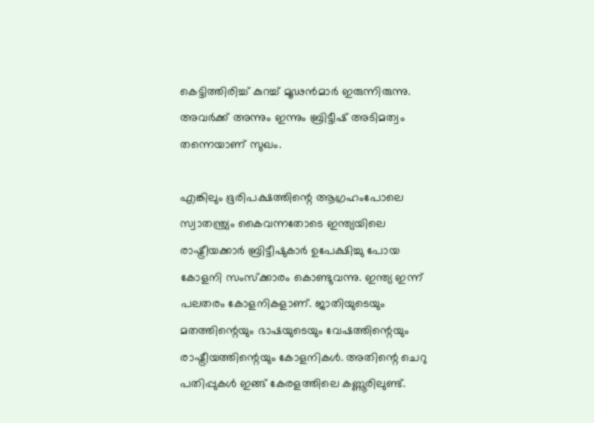കെട്ടിത്തിരിച്ച് കുറച്ച് മൂഢന്‍മാര്‍ ഇരുന്നിരുന്നു. അവര്‍ക്ക് അന്നും ഇന്നും ബ്രിട്ടീഷ് അടിമത്വം തന്നെയാണ് സുഖം.

എങ്കിലും ഭൂരിപക്ഷത്തിന്റെ ആഗ്രഹംപോലെ സ്വാതന്ത്ര്യം കൈവന്നതോടെ ഇന്ത്യയിലെ രാഷ്ട്രീയക്കാര്‍ ബ്രിട്ടീഷുകാര്‍ ഉപേക്ഷിച്ചു പോയ കോളനി സംസ്‌ക്കാരം കൊണ്ടുവന്നു. ഇന്ത്യ ഇന്ന് പലതരം കോളനികളാണ്. ജാതിയുടെയും മതത്തിന്റെയും ഭാഷയുടെയും വേഷത്തിന്റെയും രാഷ്ട്രീയത്തിന്റെയും കോളനികള്‍. അതിന്റെ ചെറു പതിപ്പുകള്‍ ഇങ്ങ് കേരളത്തിലെ കണ്ണൂരിലുണ്ട്.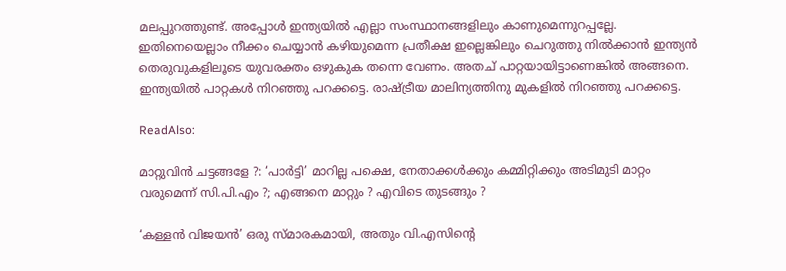മലപ്പുറത്തുണ്ട്. അപ്പോള്‍ ഇന്ത്യയില്‍ എല്ലാ സംസ്ഥാനങ്ങളിലും കാണുമെന്നുറപ്പല്ലേ. ഇതിനെയെല്ലാം നീക്കം ചെയ്യാന്‍ കഴിയുമെന്ന പ്രതീക്ഷ ഇല്ലെങ്കിലും ചെറുത്തു നില്‍ക്കാന്‍ ഇന്ത്യന്‍ തെരുവുകളിലൂടെ യുവരക്തം ഒഴുകുക തന്നെ വേണം. അതച് പാറ്റയായിട്ടാണെങ്കില്‍ അങ്ങനെ. ഇന്ത്യയില്‍ പാറ്റകള്‍ നിറഞ്ഞു പറക്കട്ടെ. രാഷ്ട്രീയ മാലിന്യത്തിനു മുകളില്‍ നിറഞ്ഞു പറക്കട്ടെ.

ReadAlso:

മാറ്റുവിന്‍ ചട്ടങ്ങളേ ?: ‘പാര്‍ട്ടി’ മാറില്ല പക്ഷെ, നേതാക്കള്‍ക്കും കമ്മിറ്റിക്കും അടിമുടി മാറ്റം വരുമെന്ന് സി.പി.എം ?; എങ്ങനെ മാറ്റും ? എവിടെ തുടങ്ങും ?

‘കള്ളന്‍ വിജയന്‍’ ഒരു സ്മാരകമായി, അതും വി.എസിന്റെ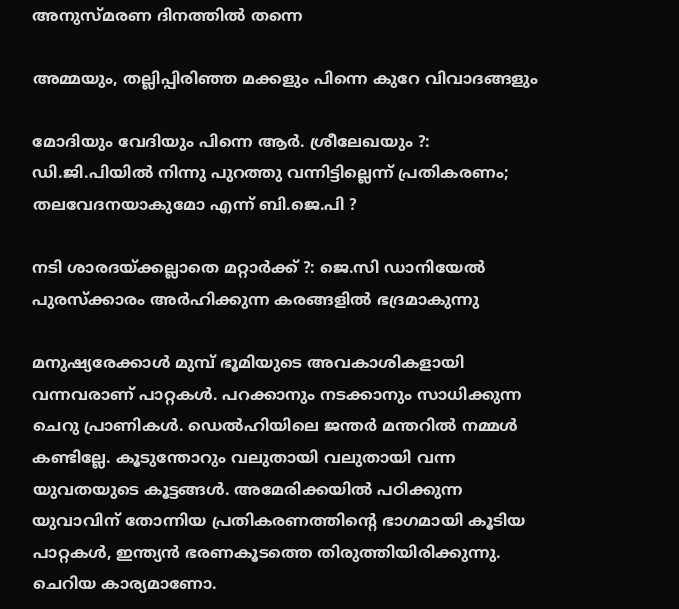അനുസ്മരണ ദിനത്തില്‍ തന്നെ

അമ്മയും, തല്ലിപ്പിരിഞ്ഞ മക്കളും പിന്നെ കുറേ വിവാദങ്ങളും

മോദിയും വേദിയും പിന്നെ ആര്‍. ശ്രീലേഖയും ?: ഡി.ജി.പിയില്‍ നിന്നു പുറത്തു വന്നിട്ടില്ലെന്ന് പ്രതികരണം; തലവേദനയാകുമോ എന്ന് ബി.ജെ.പി ?

നടി ശാരദയ്ക്കല്ലാതെ മറ്റാര്‍ക്ക് ?: ജെ.സി ഡാനിയേല്‍ പുരസ്‌ക്കാരം അര്‍ഹിക്കുന്ന കരങ്ങളില്‍ ഭദ്രമാകുന്നു

മനുഷ്യരേക്കാള്‍ മുമ്പ് ഭൂമിയുടെ അവകാശികളായി വന്നവരാണ് പാറ്റകള്‍. പറക്കാനും നടക്കാനും സാധിക്കുന്ന ചെറു പ്രാണികള്‍. ഡെല്‍ഹിയിലെ ജന്തര്‍ മന്തറില്‍ നമ്മള്‍ കണ്ടില്ലേ. കൂടുന്തോറും വലുതായി വലുതായി വന്ന യുവതയുടെ കൂട്ടങ്ങള്‍. അമേരിക്കയില്‍ പഠിക്കുന്ന യുവാവിന് തോന്നിയ പ്രതികരണത്തിന്റെ ഭാഗമായി കൂടിയ പാറ്റകള്‍, ഇന്ത്യന്‍ ഭരണകൂടത്തെ തിരുത്തിയിരിക്കുന്നു. ചെറിയ കാര്യമാണോ.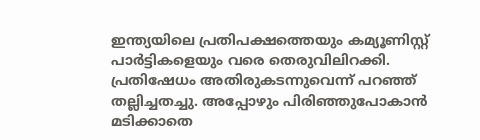ഇന്ത്യയിലെ പ്രതിപക്ഷത്തെയും കമ്യൂണിസ്റ്റ് പാര്‍ട്ടികളെയും വരെ തെരുവിലിറക്കി. പ്രതിഷേധം അതിരുകടന്നുവെന്ന് പറഞ്ഞ് തല്ലിച്ചതച്ചു. അപ്പോഴും പിരിഞ്ഞുപോകാന്‍ മടിക്കാതെ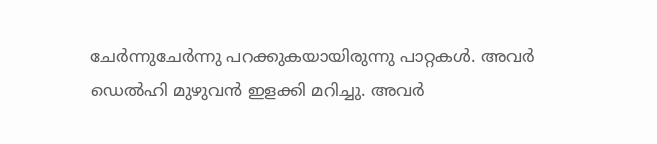ചേര്‍ന്നുചേര്‍ന്നു പറക്കുകയായിരുന്നു പാറ്റകള്‍. അവര്‍ ഡെല്‍ഹി മുഴുവന്‍ ഇളക്കി മറിച്ചു. അവര്‍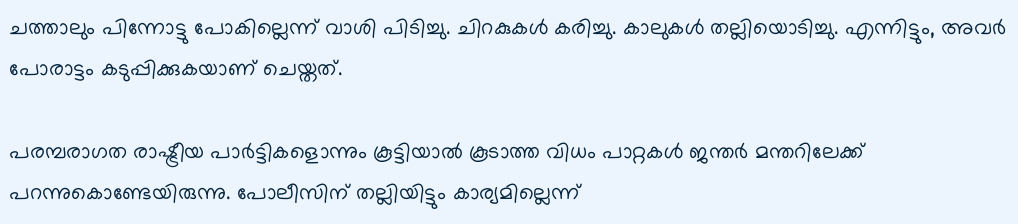ചത്താലും പിന്നോട്ടു പോകില്ലെന്ന് വാശി പിടിച്ചു. ചിറകുകള്‍ കരിച്ചു. കാലുകള്‍ തല്ലിയൊടിച്ചു. എന്നിട്ടും, അവര്‍ പോരാട്ടം കടുപ്പിക്കുകയാണ് ചെയ്തത്.

പരമ്പരാഗത രാഷ്ട്രീയ പാര്‍ട്ടികളൊന്നും കൂട്ടിയാല്‍ കൂടാത്ത വിധം പാറ്റകള്‍ ജന്തര്‍ മന്തറിലേക്ക് പറന്നുകൊണ്ടേയിരുന്നു. പോലീസിന് തല്ലിയിട്ടും കാര്യമില്ലെന്ന്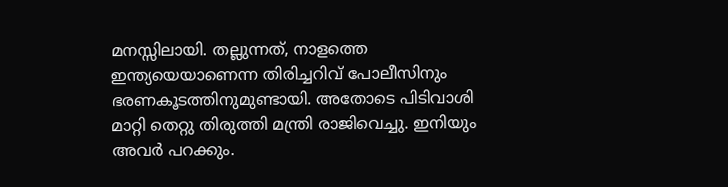മനസ്സിലായി. തല്ലുന്നത്, നാളത്തെ ഇന്ത്യയെയാണെന്ന തിരിച്ചറിവ് പോലീസിനും ഭരണകൂടത്തിനുമുണ്ടായി. അതോടെ പിടിവാശി മാറ്റി തെറ്റു തിരുത്തി മന്ത്രി രാജിവെച്ചു. ഇനിയും അവര്‍ പറക്കും.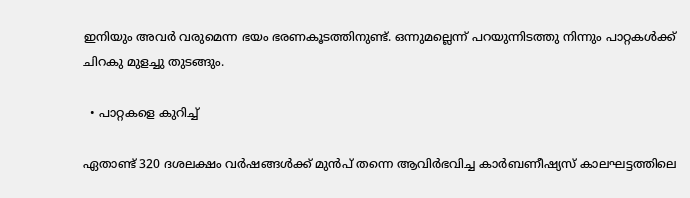ഇനിയും അവര്‍ വരുമെന്ന ഭയം ഭരണകൂടത്തിനുണ്ട്. ഒന്നുമല്ലെന്ന് പറയുന്നിടത്തു നിന്നും പാറ്റകള്‍ക്ക് ചിറകു മുളച്ചു തുടങ്ങും.

  • പാറ്റകളെ കുറിച്ച്

ഏതാണ്ട് 320 ദശലക്ഷം വര്‍ഷങ്ങള്‍ക്ക് മുന്‍പ് തന്നെ ആവിര്‍ഭവിച്ച കാര്‍ബണീഷ്യസ് കാലഘട്ടത്തിലെ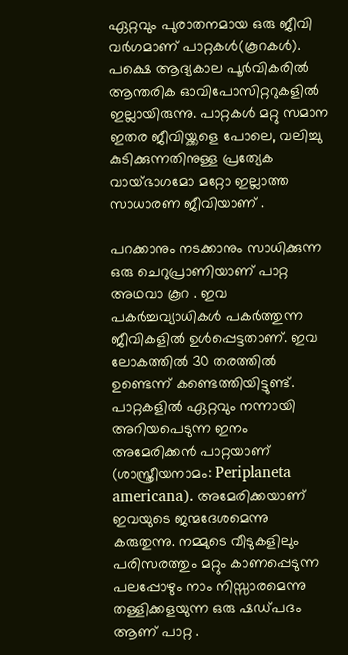ഏറ്റവും പുരാതനമായ ഒരു ജീവി വര്‍ഗമാണ് പാറ്റകള്‍(കൂറകള്‍). പക്ഷെ ആദ്യകാല പൂര്‍വികരില്‍ ആന്തരിക ഓവിപോസിറ്ററുകളില്‍ ഇല്ലായിരുന്നു. പാറ്റകള്‍ മറ്റു സമാന ഇതര ജീവിയ്ക്കളെ പോലെ, വലിച്ചു കുടിക്കുന്നതിനുള്ള പ്രത്യേക വായ്ഭാഗമോ മറ്റോ ഇല്ലാത്ത സാധാരണ ജീവിയാണ് .

പറക്കാനും നടക്കാനും സാധിക്കുന്ന ഒരു ചെറുപ്രാണിയാണ് പാറ്റ അഥവാ കൂറ . ഇവ പകര്‍ച്ചവ്യാധികള്‍ പകര്‍ത്തുന്ന ജീവികളില്‍ ഉള്‍പ്പെട്ടതാണ്. ഇവ ലോകത്തില്‍ 30 തരത്തില്‍ ഉണ്ടെന്ന് കണ്ടെത്തിയിട്ടുണ്ട്. പാറ്റകളില്‍ ഏറ്റവും നന്നായി അറിയപെടുന്ന ഇനം അമേരിക്കന്‍ പാറ്റയാണ് (ശാസ്ത്രീയനാമം: Periplaneta americana). അമേരിക്കയാണ് ഇവയുടെ ജന്മദേശമെന്നു കരുതുന്നു. നമ്മുടെ വീടുകളിലും പരിസരത്തും മറ്റും കാണപ്പെടുന്ന പലപ്പോഴും നാം നിസ്സാരമെന്നു തള്ളിക്കളയുന്ന ഒരു ഷഡ്പദം ആണ് പാറ്റ .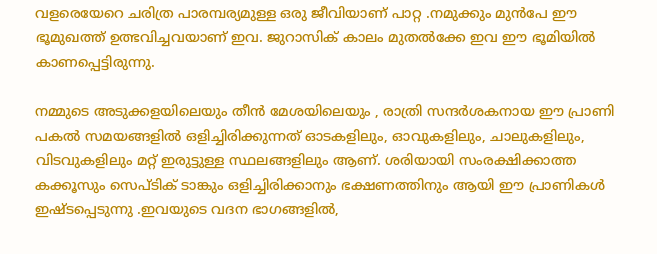വളരെയേറെ ചരിത്ര പാരമ്പര്യമുള്ള ഒരു ജീവിയാണ് പാറ്റ .നമുക്കും മുന്‍പേ ഈ ഭൂമുഖത്ത് ഉത്ഭവിച്ചവയാണ് ഇവ. ജുറാസിക് കാലം മുതല്‍ക്കേ ഇവ ഈ ഭൂമിയില്‍ കാണപ്പെട്ടിരുന്നു.

നമ്മുടെ അടുക്കളയിലെയും തീന്‍ മേശയിലെയും , രാത്രി സന്ദര്‍ശകനായ ഈ പ്രാണി പകല്‍ സമയങ്ങളില്‍ ഒളിച്ചിരിക്കുന്നത് ഓടകളിലും, ഓവുകളിലും, ചാലുകളിലും, വിടവുകളിലും മറ്റ് ഇരുട്ടുള്ള സ്ഥലങ്ങളിലും ആണ്. ശരിയായി സംരക്ഷിക്കാത്ത കക്കൂസും സെപ്ടിക് ടാങ്കും ഒളിച്ചിരിക്കാനും ഭക്ഷണത്തിനും ആയി ഈ പ്രാണികള്‍ ഇഷ്ടപ്പെടുന്നു .ഇവയുടെ വദന ഭാഗങ്ങളില്‍,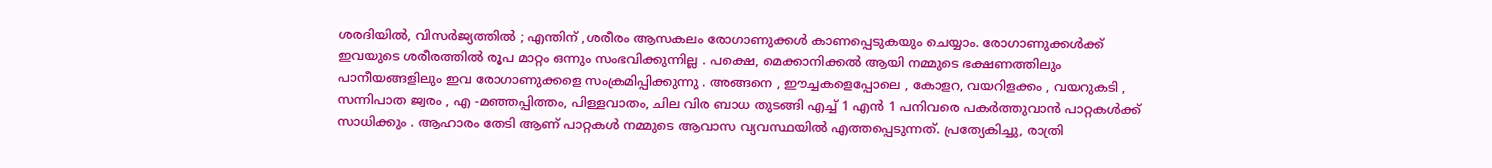ശരദിയില്‍, വിസര്‍ജ്യത്തില്‍ ; എന്തിന് ,ശരീരം ആസകലം രോഗാണുക്കള്‍ കാണപ്പെടുകയും ചെയ്യാം. രോഗാണുക്കള്‍ക്ക് ഇവയുടെ ശരീരത്തില്‍ രൂപ മാറ്റം ഒന്നും സംഭവിക്കുന്നില്ല . പക്ഷെ, മെക്കാനിക്കല്‍ ആയി നമ്മുടെ ഭക്ഷണത്തിലും പാനീയങ്ങളിലും ഇവ രോഗാണുക്കളെ സംക്രമിപ്പിക്കുന്നു . അങ്ങനെ , ഈച്ചകളെപ്പോലെ , കോളറ, വയറിളക്കം , വയറുകടി , സന്നിപാത ജ്വരം , എ -മഞ്ഞപ്പിത്തം, പിള്ളവാതം, ചില വിര ബാധ തുടങ്ങി എച്ച് 1 എന്‍ 1 പനിവരെ പകര്‍ത്തുവാന്‍ പാറ്റകള്‍ക്ക് സാധിക്കും . ആഹാരം തേടി ആണ് പാറ്റകള്‍ നമ്മുടെ ആവാസ വ്യവസ്ഥയില്‍ എത്തപ്പെടുന്നത്. പ്രത്യേകിച്ചു, രാത്രി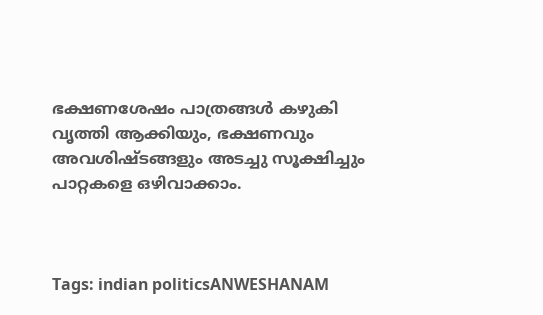ഭക്ഷണശേഷം പാത്രങ്ങള്‍ കഴുകി വൃത്തി ആക്കിയും, ഭക്ഷണവും അവശിഷ്ടങ്ങളും അടച്ചു സൂക്ഷിച്ചും പാറ്റകളെ ഒഴിവാക്കാം.



Tags: indian politicsANWESHANAM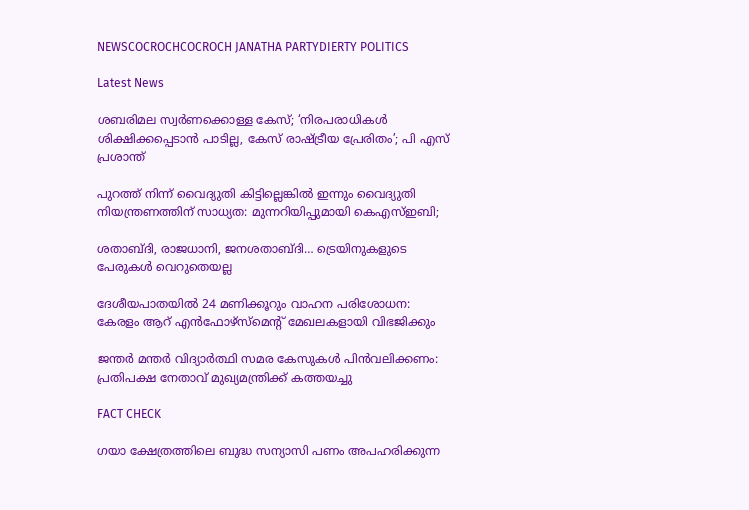NEWSCOCROCHCOCROCH JANATHA PARTYDIERTY POLITICS

Latest News

ശബരിമല സ്വർ‌ണക്കൊള്ള കേസ്; ‘നിരപരാധികൾ ശിക്ഷിക്കപ്പെടാൻ പാടില്ല, കേസ് രാഷ്ട്രീയ പ്രേരിതം’; പി എസ് പ്രശാന്ത്

പുറത്ത് നിന്ന് വൈദ്യുതി കിട്ടില്ലെങ്കിൽ ഇന്നും വൈദ്യുതി നിയന്ത്രണത്തിന് സാധ്യത: മുന്നറിയിപ്പുമായി കെഎസ്ഇബി;

ശതാബ്ദി, രാജധാനി, ജനശതാബ്ദി… ട്രെയിനുകളുടെ പേരുകൾ വെറുതെയല്ല

ദേശീയപാതയില്‍ 24 മണിക്കൂറും വാഹന പരിശോധന: കേരളം ആറ് എന്‍ഫോഴ്‌സ്‌മെന്റ് മേഖലകളായി വിഭജിക്കും

ജന്തര്‍ മന്തര്‍ വിദ്യാര്‍ത്ഥി സമര കേസുകള്‍ പിന്‍വലിക്കണം: പ്രതിപക്ഷ നേതാവ് മുഖ്യമന്ത്രിക്ക് കത്തയച്ചു

FACT CHECK

ഗയാ ക്ഷേത്രത്തിലെ ബുദ്ധ സന്യാസി പണം അപഹരിക്കുന്ന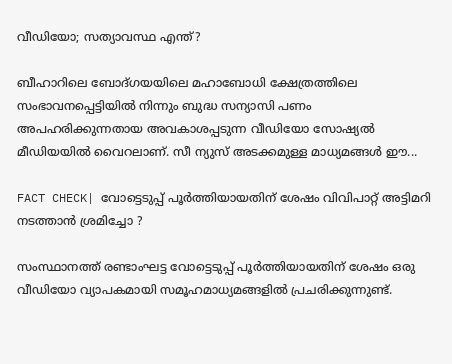വീഡിയോ; സത്യാവസ്ഥ എന്ത്?

ബീഹാറിലെ ബോദ്ഗയയിലെ മഹാബോധി ക്ഷേത്രത്തിലെ സംഭാവനപ്പെട്ടിയില്‍ നിന്നും ബുദ്ധ സന്യാസി പണം അപഹരിക്കുന്നതായ അവകാശപ്പടുന്ന വീഡിയോ സോഷ്യല്‍ മീഡിയയില്‍ വൈറലാണ്. സീ ന്യുസ് അടക്കമുള്ള മാധ്യമങ്ങള്‍ ഈ...

FACT CHECK| വോട്ടെടുപ്പ് പൂർത്തിയായതിന് ശേഷം വിവിപാറ്റ് അട്ടിമറി നടത്താൻ ശ്രമിച്ചോ ?

സംസ്ഥാനത്ത് രണ്ടാംഘട്ട വോട്ടെടുപ്പ് പൂർത്തിയായതിന് ശേഷം ഒരു വീഡിയോ വ്യാപകമായി സമൂഹമാധ്യമങ്ങളിൽ പ്രചരിക്കുന്നുണ്ട്.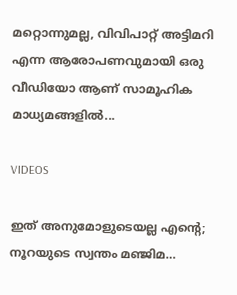മറ്റൊന്നുമല്ല, വിവിപാറ്റ് അട്ടിമറി എന്ന ആരോപണവുമായി ഒരു വീഡിയോ ആണ് സാമൂഹിക മാധ്യമങ്ങളിൽ...

VIDEOS

ഇത് അനുമോളുടെയല്ല എന്റെ; നൂറയുടെ സ്വന്തം മഞ്ജിമ…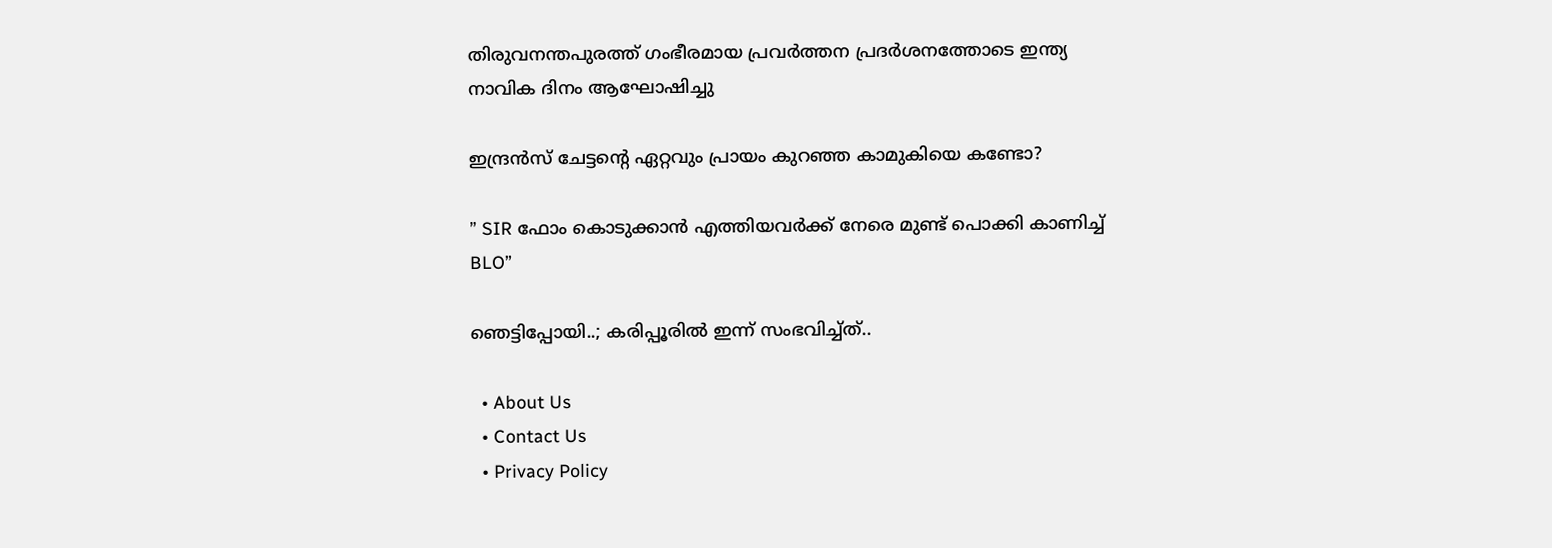തിരുവനന്തപുരത്ത് ഗംഭീരമായ പ്രവർത്തന പ്രദർശനത്തോടെ ഇന്ത്യ നാവിക ദിനം ആഘോഷിച്ചു

ഇന്ദ്രൻസ് ചേട്ടന്റെ ഏറ്റവും പ്രായം കുറഞ്ഞ കാമുകിയെ കണ്ടോ?

” SIR ഫോം കൊടുക്കാൻ എത്തിയവർക്ക് നേരെ മുണ്ട് പൊക്കി കാണിച്ച് BLO”

ഞെട്ടിപ്പോയി..; കരിപ്പൂരിൽ ഇന്ന് സംഭവിച്ച്ത്..

  • About Us
  • Contact Us
  • Privacy Policy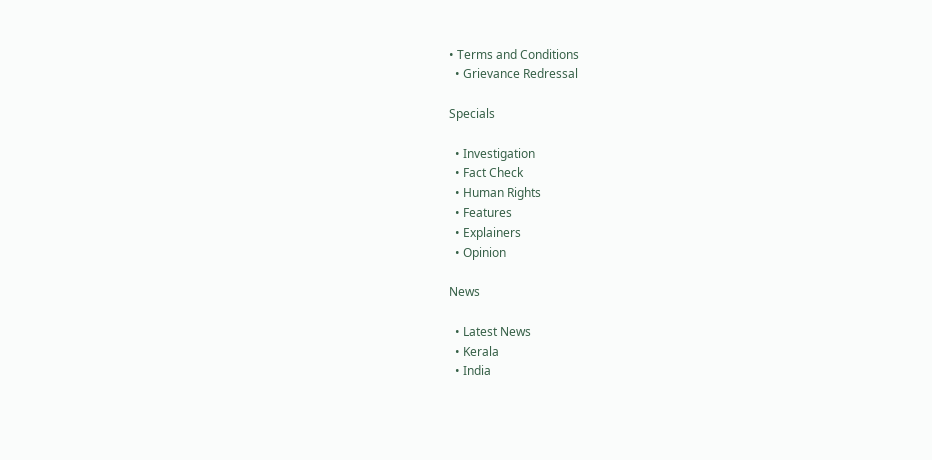• Terms and Conditions
  • Grievance Redressal

Specials

  • Investigation
  • Fact Check
  • Human Rights
  • Features
  • Explainers
  • Opinion

News

  • Latest News
  • Kerala
  • India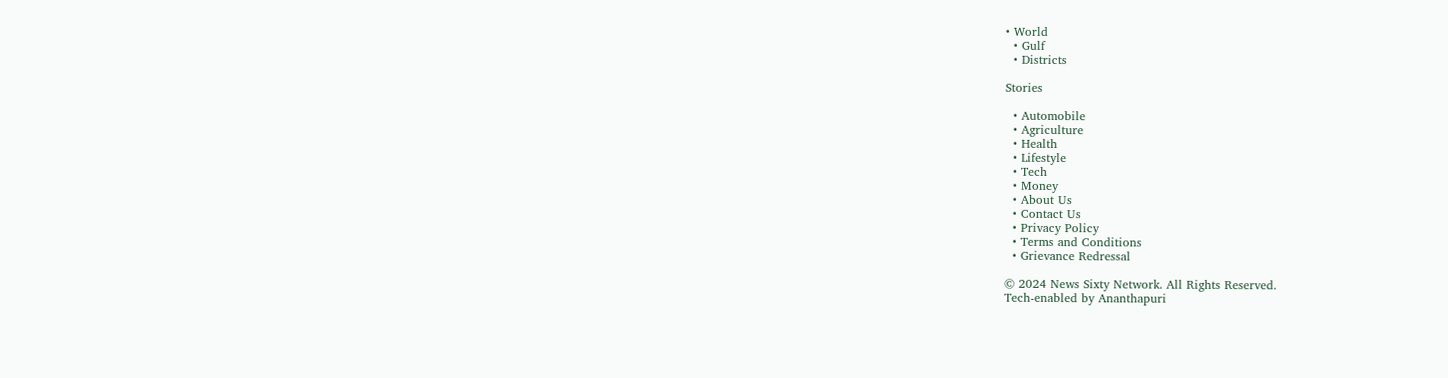• World
  • Gulf
  • Districts

Stories

  • Automobile
  • Agriculture
  • Health
  • Lifestyle
  • Tech
  • Money
  • About Us
  • Contact Us
  • Privacy Policy
  • Terms and Conditions
  • Grievance Redressal

© 2024 News Sixty Network. All Rights Reserved.
Tech-enabled by Ananthapuri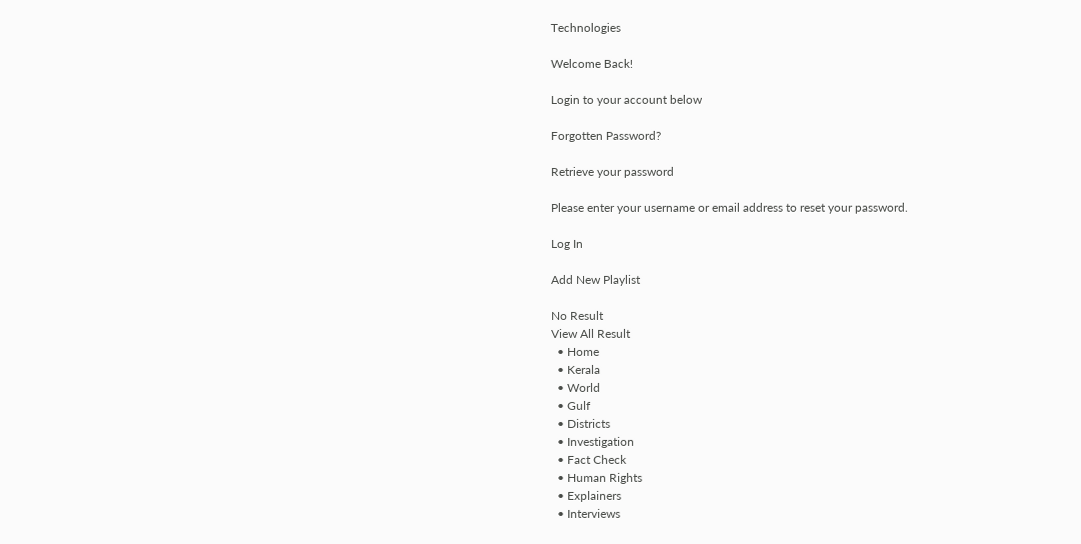Technologies

Welcome Back!

Login to your account below

Forgotten Password?

Retrieve your password

Please enter your username or email address to reset your password.

Log In

Add New Playlist

No Result
View All Result
  • Home
  • Kerala
  • World
  • Gulf
  • Districts
  • Investigation
  • Fact Check
  • Human Rights
  • Explainers
  • Interviews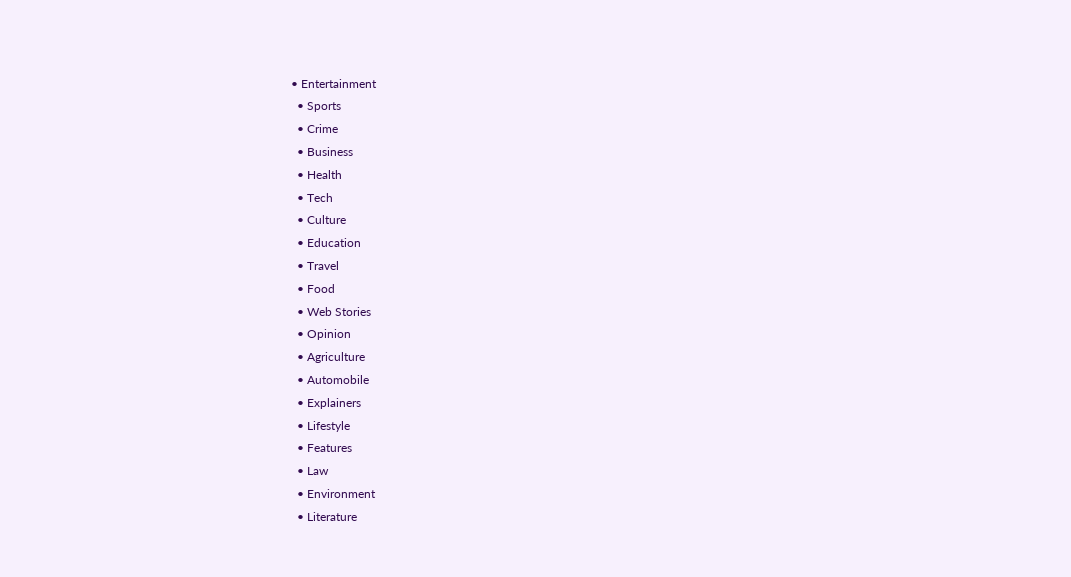• Entertainment
  • Sports
  • Crime
  • Business
  • Health
  • Tech
  • Culture
  • Education
  • Travel
  • Food
  • Web Stories
  • Opinion
  • Agriculture
  • Automobile
  • Explainers
  • Lifestyle
  • Features
  • Law
  • Environment
  • Literature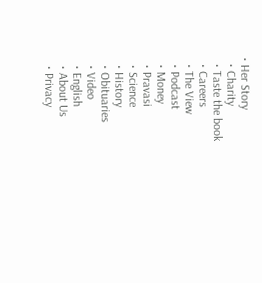• Her Story
  • Charity
  • Taste the book
  • Careers
  • The View
  • Podcast
  • Money
  • Pravasi
  • Science
  • History
  • Obituaries
  • Video
  • English
  • About Us
  • Privacy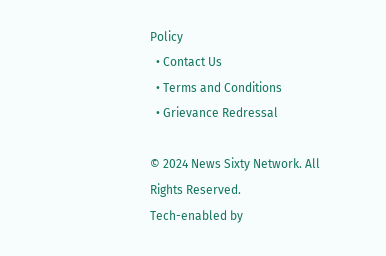Policy
  • Contact Us
  • Terms and Conditions
  • Grievance Redressal

© 2024 News Sixty Network. All Rights Reserved.
Tech-enabled by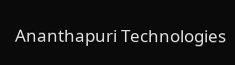Ananthapuri Technologies